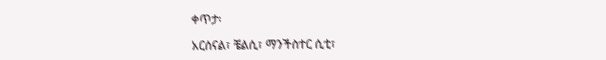ቀጥታ፡

አርሰናል፣ ቼልሲ፣ ማንችስተር ሲቲ፣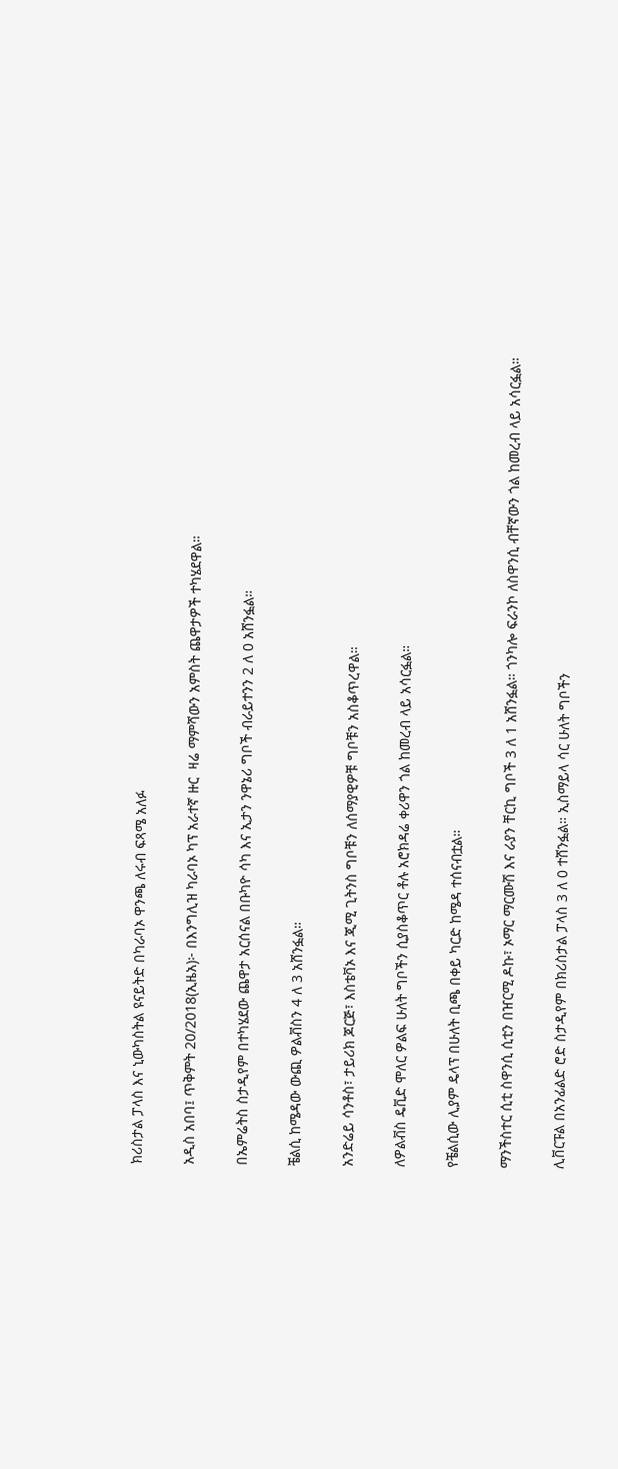ክሪስታል ፓላስ እና ኒውካስትል ዩናይትድ በካራባኦ ዋንጫ ለሩብ ፍጻሜ አለፉ

አዲስ አበባ፤ ጥቅምት 20/2018(ኢዜአ)፦ በእንግሊዝ ካራባኦ ካፕ አራተኛ ዙር  ዛሬ ማምሻውን አምስት ጨዋታዎች ተካሄደዋል።

በኤምሬትስ ስታዲየም በተካሄደው ጨዋታ አርሰናል በቡካዮ ሳካ እና ኢታን ንዋኔሪ ግቦች ብራይተንን 2 ለ 0 አሸንፏል።

ቼልሲ ከሜዳው ውጪ ዎልቭስን 4 ለ 3 አሸንፏል።

አንድሬይ ሳንቶስ፣ ታይሪክ ጆርጅ፣ እስቴቫኦ እና ጂሚ ጊትንስ ግቦቹን ለሰማያዊዎቹ ግቦቹን አስቆጥረዋል።

ለዎልቭስ ዴቪድ ሞለር ዎልፍ ሁለት ግቦችን ሲያስቆጥር ቶሉ አሮክዳሬ ቀሪዋን ጎል ከመረብ ላይ አሳርፏል።

የቼልሲው ሊያም ዴላፕ በሁለት ቢጫ በቀይ ካርድ ከሜዳ ተሰናብቷል።

ማንችስተር ሲቲ ስዋንሲ ሲቲን በዠርሚ ዶኩ፣ ኦማር ማርሙሽ እና ራያን ቸርኪ ግቦች 3 ለ 1 አሸንፏል። ጎንካሎ ፍራንኮ ለስዋንሲ ብቸኛውን ጎል ከመረብ ላይ አሳርፏል።

ሊቨርፑል በአንፊልድ ሮድ ስታዲየም በክሪስታል ፓላስ 3 ለ 0 ተሸንፏል። ኢስማይላ ሳር ሁለት ግቦችን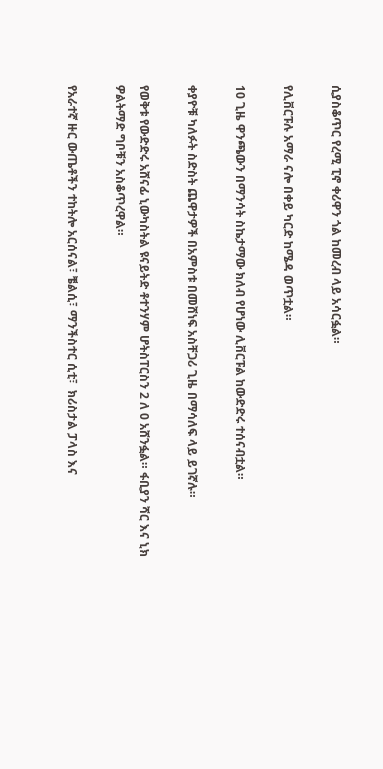ሲያስቆጥር የረሚ ፒኖ ቀሪዋን ጎል ከመረብ ላይ አሳርፏል።

የሊቨርፑሉ አማራ ናሎ በቀይ ካርድ ከሜዳ ወጥቷል።

10 ጊዜ ዋንጫውን በማንሳት ስኬታማው ክለብ የሆነው ሊቨርፑል ከውድድሩ ተሰናብቷል።

ቀያዮቹ ካለፉት ስድስት ጨዋታዎች በአምስቱ በመሸነፍ አስቸጋሪ ጊዜ በማሳለፍ ላይ ይገኛሉ።

የወቅቱ የውድድሩ አሸናፊ ኒውካስትል ዩናይትድ ቶተንሃም ሆትስፐርስን 2 ለ 0 አሸንፏል። ፋቢያን ሻር እና ኒክ ዎልትማድ ግቦቹን አስቆጥረዋል።

የአራተኛ ዙር ውጤቶችን ተከትሎ አርሰናል፣ ቼልሲ፣ ማንችስተር ሲቲ፣  ክሪስታል ፓላስ እና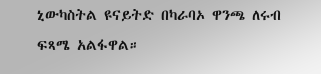ኒውካስትል ዩናይትድ በካራባኦ ዋንጫ ለሩብ ፍጻሜ አልፋዋል።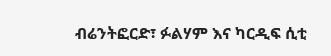ብሬንትፎርድ፣ ፉልሃም እና ካርዲፍ ሲቲ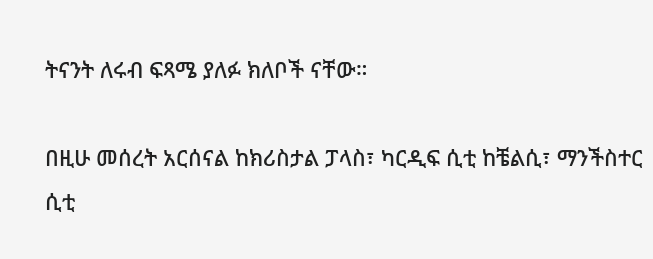ትናንት ለሩብ ፍጻሜ ያለፉ ክለቦች ናቸው።

በዚሁ መሰረት አርሰናል ከክሪስታል ፓላስ፣ ካርዲፍ ሲቲ ከቼልሲ፣ ማንችስተር ሲቲ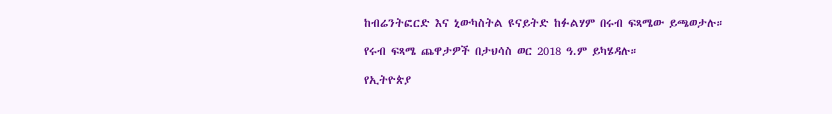ከብሬንትፎርድ እና ኒውካስትል ዩናይትድ ከፉልሃም በሩብ ፍጻሜው ይጫወታሉ።

የሩብ ፍጻሜ ጨዋታዎች በታህሳስ ወር 2018 ዓ.ም ይካሄዳሉ።

የኢትዮጵያ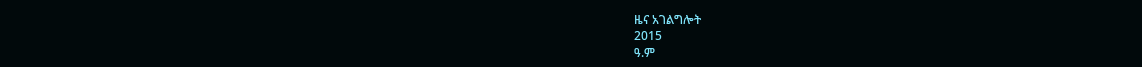ዜና አገልግሎት
2015
ዓ.ም